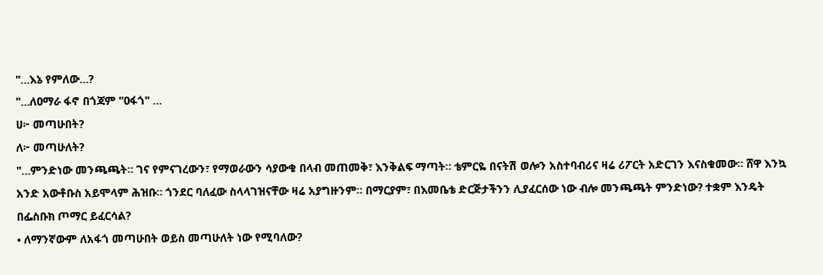"…እኔ የምለው…?
"…ለዐማራ ፋኖ በጎጃም "ዐፋጎ" …
ሀ፦ መጣሁበት?
ለ፦ መጣሁለት?
"…ምንድነው መንጫጫት። ገና የምናገረውን፣ የማወራውን ሳያውቁ በላብ መጠመቅ፣ እንቅልፍ ማጣት። ቴምርዬ በናትሽ ወሎን አስተባብሪና ዛሬ ሪፖርት አድርገን እናስቁመው። ሸዋ እንኳ አንድ አውቶቡስ አይሞላም ሕዝቡ። ጎንደር ባለፈው ስላላገዝናቸው ዛሬ አያግዙንም። በማርያም፣ በእመቤቴ ድርጅታችንን ሊያፈርሰው ነው ብሎ መንጫጫት ምንድነው? ተቋም እንዴት በፌስቡክ ጦማር ይፈርሳል?
• ለማንኛውም ለአፋጎ መጣሁበት ወይስ መጣሁለት ነው የሚባለው?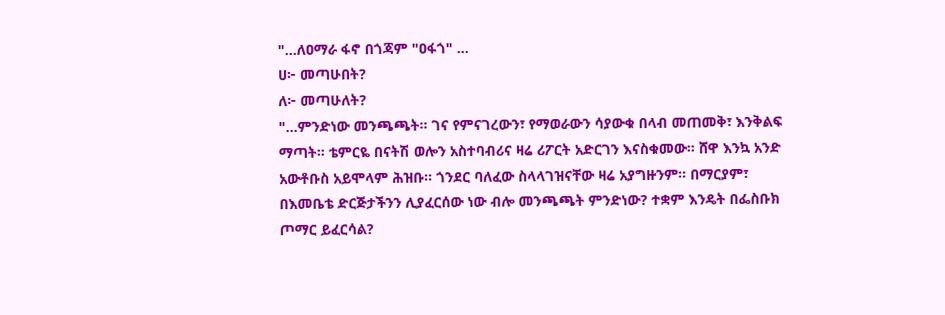"…ለዐማራ ፋኖ በጎጃም "ዐፋጎ" …
ሀ፦ መጣሁበት?
ለ፦ መጣሁለት?
"…ምንድነው መንጫጫት። ገና የምናገረውን፣ የማወራውን ሳያውቁ በላብ መጠመቅ፣ እንቅልፍ ማጣት። ቴምርዬ በናትሽ ወሎን አስተባብሪና ዛሬ ሪፖርት አድርገን እናስቁመው። ሸዋ እንኳ አንድ አውቶቡስ አይሞላም ሕዝቡ። ጎንደር ባለፈው ስላላገዝናቸው ዛሬ አያግዙንም። በማርያም፣ በእመቤቴ ድርጅታችንን ሊያፈርሰው ነው ብሎ መንጫጫት ምንድነው? ተቋም እንዴት በፌስቡክ ጦማር ይፈርሳል?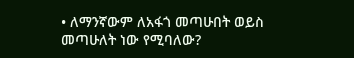• ለማንኛውም ለአፋጎ መጣሁበት ወይስ መጣሁለት ነው የሚባለው?